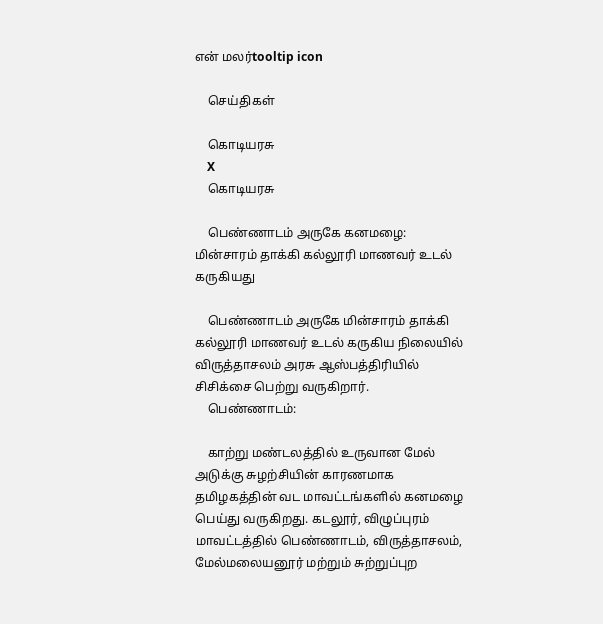என் மலர்tooltip icon

    செய்திகள்

    கொடியரசு
    X
    கொடியரசு

    பெண்ணாடம் அருகே கனமழை: மின்சாரம் தாக்கி கல்லூரி மாணவர் உடல் கருகியது

    பெண்ணாடம் அருகே மின்சாரம் தாக்கி கல்லூரி மாணவர் உடல் கருகிய நிலையில் விருத்தாசலம் அரசு ஆஸ்பத்திரியில் சிசிக்சை பெற்று வருகிறார்.
    பெண்ணாடம்:

    காற்று மண்டலத்தில் உருவான மேல் அடுக்கு சுழற்சியின் காரணமாக தமிழகத்தின் வட மாவட்டங்களில் கனமழை பெய்து வருகிறது. கடலூர், விழுப்புரம் மாவட்டத்தில் பெண்ணாடம், விருத்தாசலம், மேல்மலையனூர் மற்றும் சுற்றுப்புற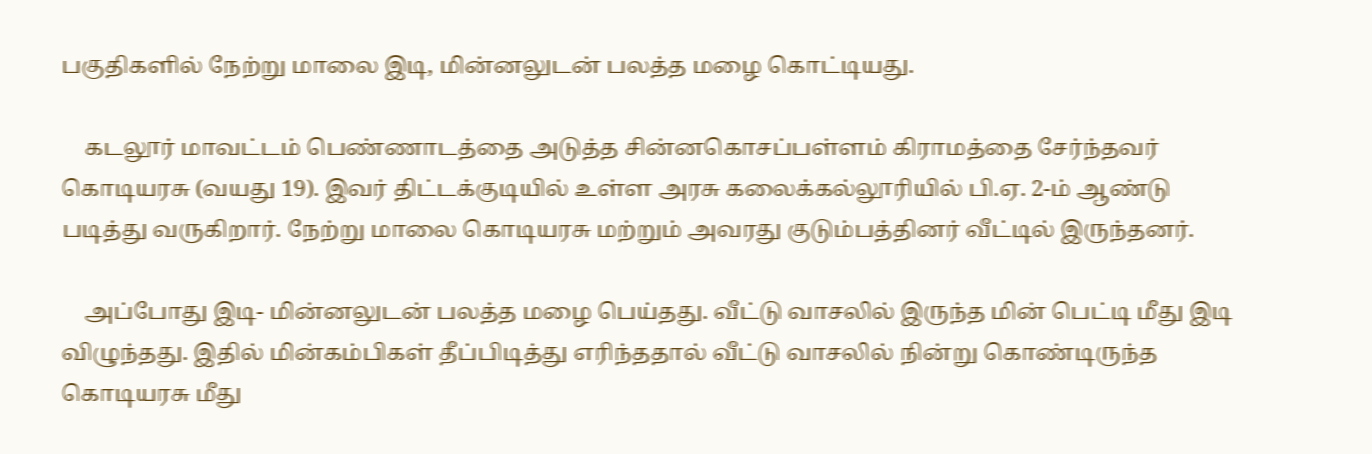பகுதிகளில் நேற்று மாலை இடி, மின்னலுடன் பலத்த மழை கொட்டியது.

    கடலூர் மாவட்டம் பெண்ணாடத்தை அடுத்த சின்னகொசப்பள்ளம் கிராமத்தை சேர்ந்தவர் கொடியரசு (வயது 19). இவர் திட்டக்குடியில் உள்ள அரசு கலைக்கல்லூரியில் பி.ஏ. 2-ம் ஆண்டு படித்து வருகிறார். நேற்று மாலை கொடியரசு மற்றும் அவரது குடும்பத்தினர் வீட்டில் இருந்தனர்.

    அப்போது இடி- மின்னலுடன் பலத்த மழை பெய்தது. வீட்டு வாசலில் இருந்த மின் பெட்டி மீது இடி விழுந்தது. இதில் மின்கம்பிகள் தீப்பிடித்து எரிந்ததால் வீட்டு வாசலில் நின்று கொண்டிருந்த கொடியரசு மீது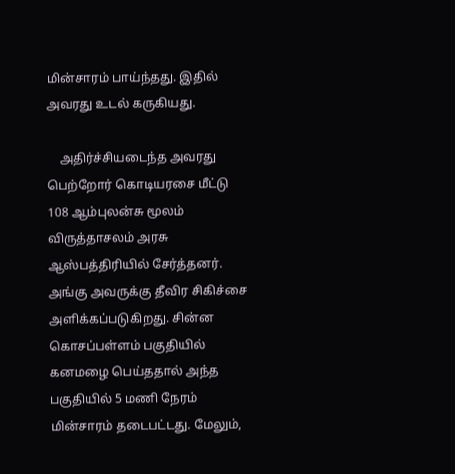மின்சாரம் பாய்ந்தது. இதில் அவரது உடல் கருகியது.

    அதிர்ச்சியடைந்த அவரது பெற்றோர் கொடியரசை மீட்டு 108 ஆம்புலன்சு மூலம் விருத்தாசலம் அரசு ஆஸ்பத்திரியில் சேர்த்தனர். அங்கு அவருக்கு தீவிர சிகிச்சை அளிக்கப்படுகிறது. சின்ன கொசப்பள்ளம் பகுதியில் கனமழை பெய்ததால் அந்த பகுதியில் 5 மணி நேரம் மின்சாரம் தடைபட்டது. மேலும்,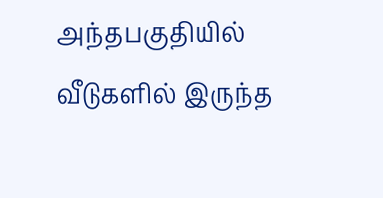அந்தபகுதியில் வீடுகளில் இருந்த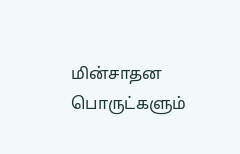மின்சாதன பொருட்களும்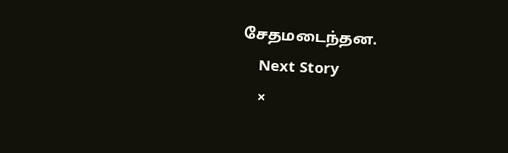சேதமடைந்தன.
    Next Story
    ×